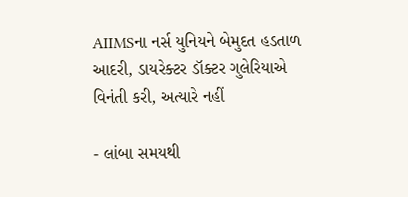AIIMSના નર્સ યુનિયને બેમુદત હડતાળ આદરી, ડાયરેક્ટર ડૉક્ટર ગુલેરિયાએ વિનંતી કરી, અત્યારે નહીં

- લાંબા સમયથી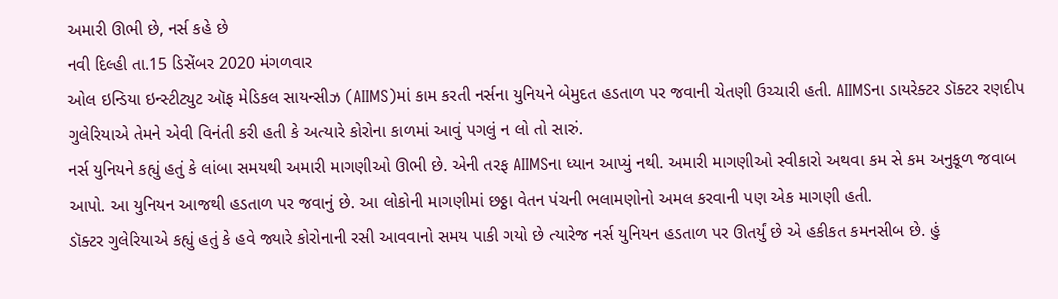અમારી ઊભી છે, નર્સ કહે છે
નવી દિલ્હી તા.15 ડિસેંબર 2020 મંગળવાર
ઓલ ઇન્ડિયા ઇન્સ્ટીટ્યુટ ઑફ મેડિકલ સાયન્સીઝ (AIIMS)માં કામ કરતી નર્સના યુનિયને બેમુદત હડતાળ પર જવાની ચેતણી ઉચ્ચારી હતી. AIIMSના ડાયરેક્ટર ડૉક્ટર રણદીપ ગુલેરિયાએ તેમને એવી વિનંતી કરી હતી કે અત્યારે કોરોના કાળમાં આવું પગલું ન લો તો સારું.
નર્સ યુનિયને કહ્યું હતું કે લાંબા સમયથી અમારી માગણીઓ ઊભી છે. એની તરફ AIIMSના ધ્યાન આપ્યું નથી. અમારી માગણીઓ સ્વીકારો અથવા કમ સે કમ અનુકૂળ જવાબ આપો. આ યુનિયન આજથી હડતાળ પર જવાનું છે. આ લોકોની માગણીમાં છઠ્ઠા વેતન પંચની ભલામણોનો અમલ કરવાની પણ એક માગણી હતી.
ડૉક્ટર ગુલેરિયાએ કહ્યું હતું કે હવે જ્યારે કોરોનાની રસી આવવાનો સમય પાકી ગયો છે ત્યારેજ નર્સ યુનિયન હડતાળ પર ઊતર્યું છે એ હકીકત કમનસીબ છે. હું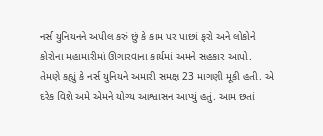નર્સ યુનિયનને અપીલ કરું છું કે કામ પર પાછાં ફરો અને લોકોને કોરોના મહામારીમાં ઊગારવાના કાર્યમાં અમને સહકાર આપો.
તેમણે કહ્યું કે નર્સ યુનિયને અમારી સમક્ષ 23 માગણી મૂકી હતી. એ દરેક વિશે અમે એમને યોગ્ય આશ્વાસન આપ્યું હતું. આમ છતાં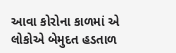આવા કોરોના કાળમાં એ લોકોએ બેમુદત હડતાળ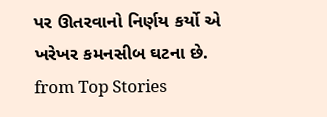પર ઊતરવાનો નિર્ણય કર્યો એ ખરેખર કમનસીબ ઘટના છે.
from Top Stories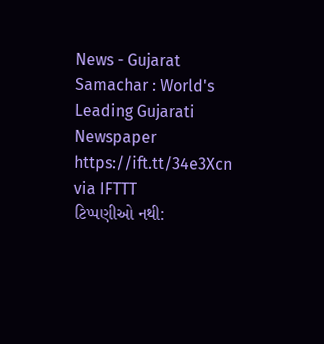News - Gujarat Samachar : World's Leading Gujarati Newspaper https://ift.tt/34e3Xcn
via IFTTT
ટિપ્પણીઓ નથી: